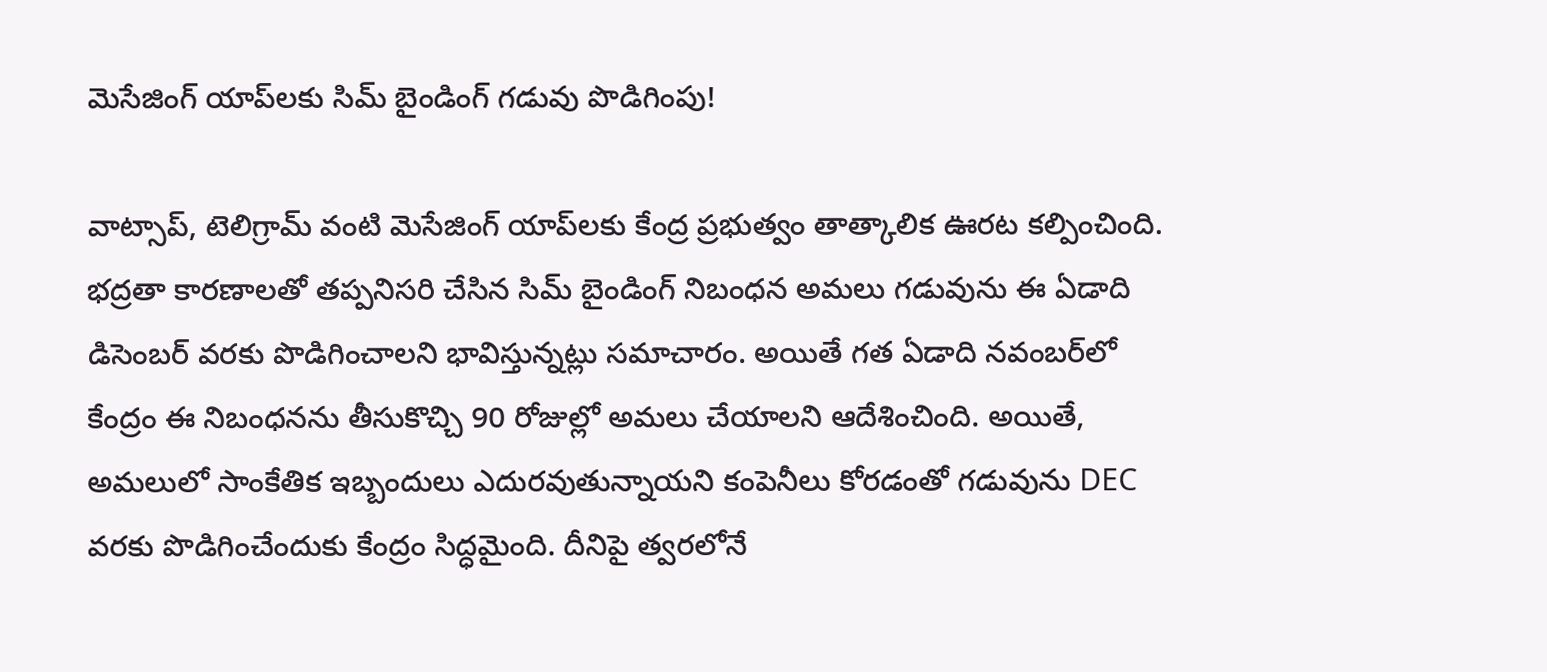మెసేజింగ్ యాప్‌లకు సిమ్ బైండింగ్ గడువు పొడిగింపు!

వాట్సాప్, టెలిగ్రామ్ వంటి మెసేజింగ్ యాప్‌లకు కేంద్ర ప్రభుత్వం తాత్కాలిక ఊరట కల్పించింది. భద్రతా కారణాలతో తప్పనిసరి చేసిన సిమ్ బైండింగ్ నిబంధన అమలు గడువును ఈ ఏడాది డిసెంబర్ వరకు పొడిగించాలని భావిస్తున్నట్లు సమాచారం. అయితే గత ఏడాది నవంబర్‌లో కేంద్రం ఈ నిబంధనను తీసుకొచ్చి 90 రోజుల్లో అమలు చేయాలని ఆదేశించింది. అయితే, అమలులో సాంకేతిక ఇబ్బందులు ఎదురవుతున్నాయని కంపెనీలు కోరడంతో గడువును DEC వరకు పొడిగించేందుకు కేంద్రం సిద్ధమైంది. దీనిపై త్వరలోనే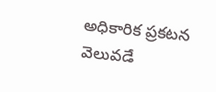అధికారిక ప్రకటన వెలువడే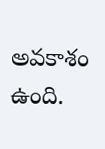అవకాశం ఉంది.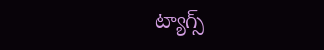ట్యాగ్స్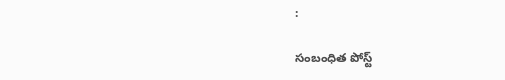:

సంబంధిత పోస్ట్